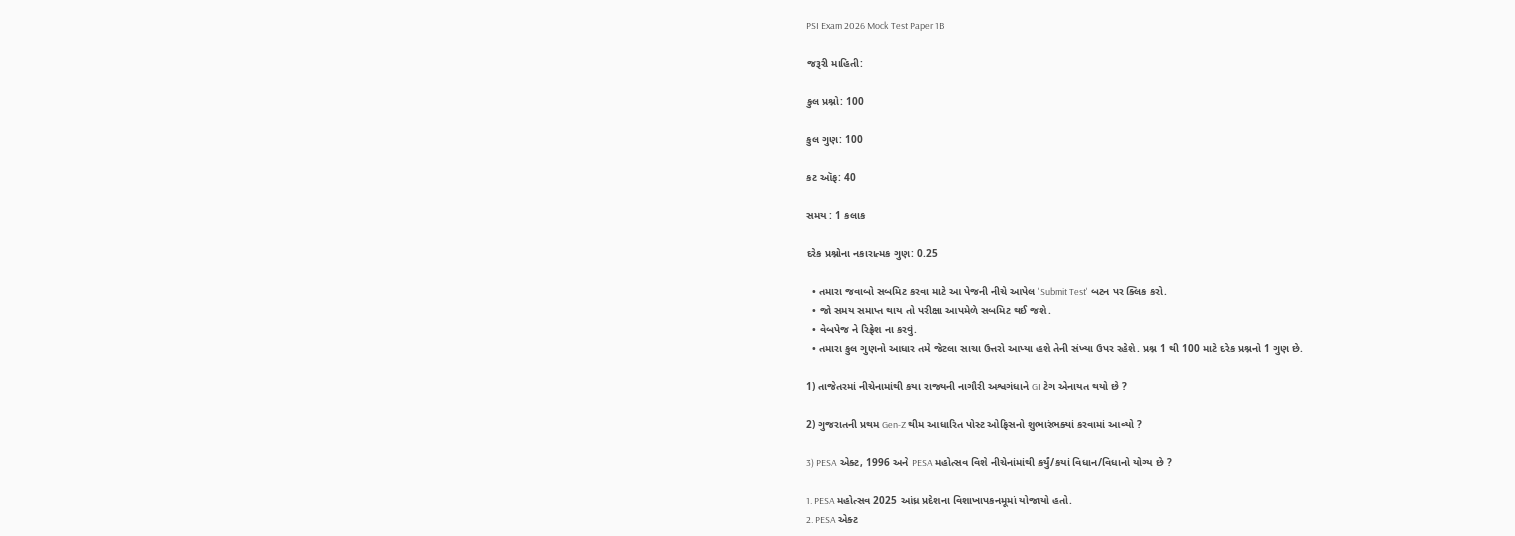PSI Exam 2026 Mock Test Paper 1B

જરૂરી માહિતી:

કુલ પ્રશ્નો: 100

કુલ ગુણ: 100

કટ ઑફ: 40

સમય : 1 કલાક

દરેક પ્રશ્નોના નકારાત્મક ગુણ: 0.25

  • તમારા જવાબો સબમિટ કરવા માટે આ પેજની નીચે આપેલ 'Submit Test' બટન પર ક્લિક કરો.
  • જો સમય સમાપ્ત થાય તો પરીક્ષા આપમેળે સબમિટ થઈ જશે.
  • વેબપેજ ને રિફ્રેશ ના કરવું.
  • તમારા કુલ ગુણનો આધાર તમે જેટલા સાચા ઉત્તરો આપ્યા હશે તેની સંખ્યા ઉપર રહેશે. પ્રશ્ન 1 થી 100 માટે દરેક પ્રશ્નનો 1 ગુણ છે.

1) તાજેતરમાં નીચેનામાંથી કયા રાજ્યની નાગૌરી અશ્વગંધાને GI ટેગ એનાયત થયો છે ?

2) ગુજરાતની પ્રથમ Gen-Z થીમ આધારિત પોસ્ટ ઓફિસનો શુભારંભક્યાં કરવામાં આવ્યો ?

3) PESA એક્ટ, 1996 અને PESA મહોત્સવ વિશે નીચેનાંમાંથી કર્યું/કયાં વિધાન/વિધાનો યોગ્ય છે ?

1. PESA મહોત્સવ 2025 આંધ્ર પ્રદેશના વિશાખાપકનમૂમાં યોજાયો હતો.
2. PESA એક્ટ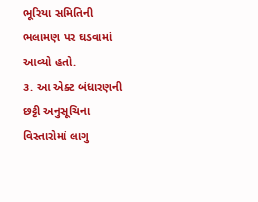ભૂરિયા સમિતિની ભલામણ પર ઘડવામાં આવ્યો હતો.
૩. આ એક્ટ બંધારણની છટ્ટી અનુસૂચિના વિસ્તારોમાં લાગુ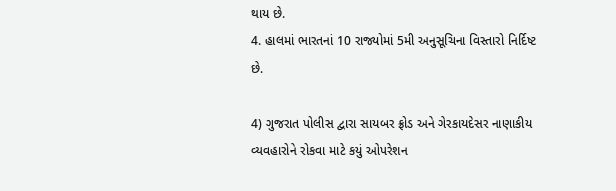થાય છે.
4. હાલમાં ભારતનાં 10 રાજ્યોમાં 5મી અનુસૂચિના વિસ્તારો નિર્દિષ્ટ છે.

4) ગુજરાત પોલીસ દ્વારા સાયબર ફ્રોડ અને ગેરકાયદેસર નાણાકીય વ્યવહારોને રોકવા માટે કયું ઓપરેશન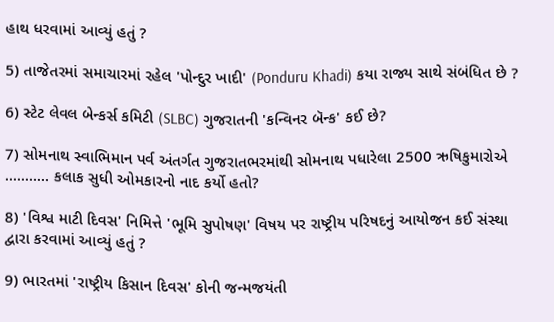હાથ ધરવામાં આવ્યું હતું ?

5) તાજેતરમાં સમાચારમાં રહેલ 'પોન્દુર ખાદી' (Ponduru Khadi) કયા રાજ્ય સાથે સંબંધિત છે ?

6) સ્ટેટ લેવલ બેન્કર્સ કમિટી (SLBC) ગુજરાતની 'કન્વિનર બૅન્ક' કઈ છે?

7) સોમનાથ સ્વાભિમાન પર્વ અંતર્ગત ગુજરાતભરમાંથી સોમનાથ પધારેલા 2500 ઋષિકુમારોએ .....…… કલાક સુધી ઓમકારનો નાદ કર્યો હતો?

8) 'વિશ્વ માટી દિવસ' નિમિત્તે 'ભૂમિ સુપોષણ' વિષય પર રાષ્ટ્રીય પરિષદનું આયોજન કઈ સંસ્થા દ્વારા કરવામાં આવ્યું હતું ?

9) ભારતમાં 'રાષ્ટ્રીય કિસાન દિવસ' કોની જન્મજયંતી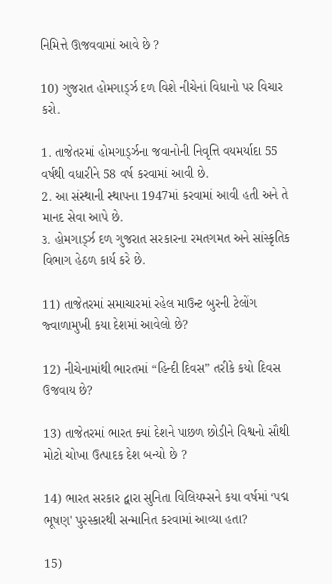નિમિત્તે ઊજવવામાં આવે છે ?

10) ગુજરાત હોમગાર્ડ્ઝ દળ વિશે નીચેનાં વિધાનો પર વિચાર કરો.

1. તાજેતરમાં હોમગાર્ડ્ઝના જવાનોની નિવૃત્તિ વયમર્યાદા 55 વર્ષથી વધારીને 58 વર્ષ કરવામાં આવી છે.
2. આ સંસ્થાની સ્થાપના 1947માં કરવામાં આવી હતી અને તે માનદ સેવા આપે છે.
૩. હોમગાર્ડ્ઝ દળ ગુજરાત સરકારના રમતગમત અને સાંસ્કૃતિક વિભાગ હેઠળ કાર્ય કરે છે.

11) તાજેતરમાં સમાચારમાં રહેલ માઉન્ટ બુરની ટેલોંગ જ્વાળામુખી કયા દેશમાં આવેલો છે?

12) નીચેનામાંથી ભારતમાં “હિન્દી દિવસ” તરીકે કયો દિવસ ઉજવાય છે?

13) તાજેતરમાં ભારત ક્યાં દેશને પાછળ છોડીને વિશ્વનો સૌથી મોટો ચોખા ઉત્પાદક દેશ બન્યો છે ?

14) ભારત સરકાર દ્વારા સુનિતા વિલિયમ્સને કયા વર્ષમાં ‘પદ્મ ભૂષણ' પુરસ્કારથી સન્માનિત કરવામાં આવ્યા હતા?

15)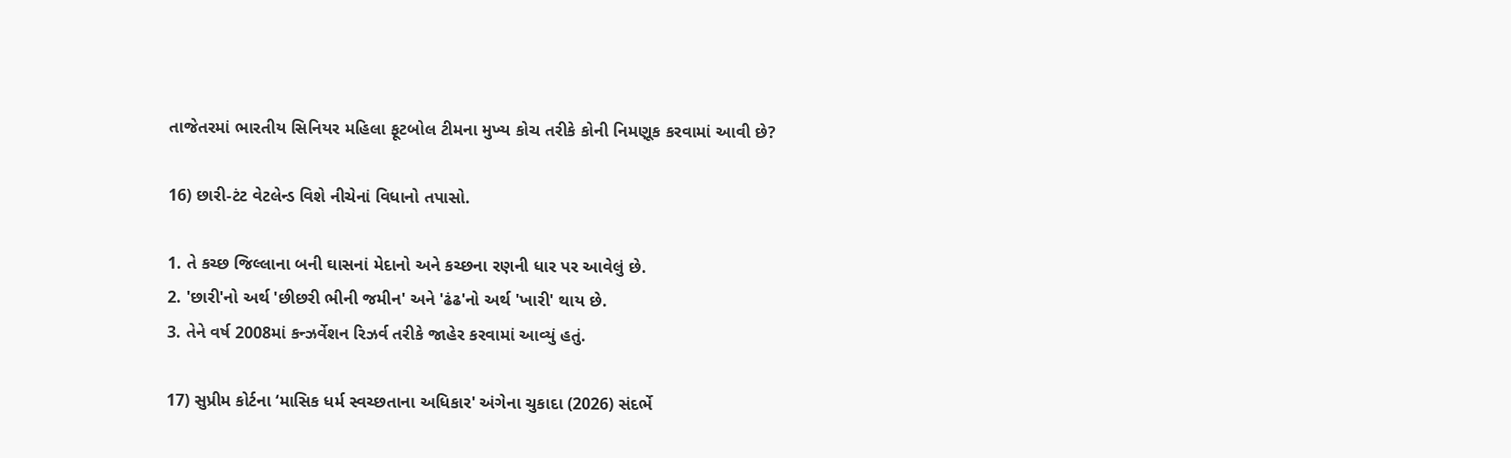તાજેતરમાં ભારતીય સિનિયર મહિલા ફૂટબોલ ટીમના મુખ્ય કોચ તરીકે કોની નિમણૂક કરવામાં આવી છે?

16) છારી-ટંટ વેટલેન્ડ વિશે નીચેનાં વિધાનો તપાસો.

1. તે કચ્છ જિલ્લાના બની ઘાસનાં મેદાનો અને કચ્છના રણની ધાર પર આવેલું છે.
2. 'છારી'નો અર્થ 'છીછરી ભીની જમીન' અને 'ઢંઢ'નો અર્થ 'ખારી' થાય છે.
3. તેને વર્ષ 2008માં કન્ઝર્વેશન રિઝર્વ તરીકે જાહેર કરવામાં આવ્યું હતું.

17) સુપ્રીમ કોર્ટના ‘માસિક ધર્મ સ્વચ્છતાના અધિકાર' અંગેના ચુકાદા (2026) સંદર્ભે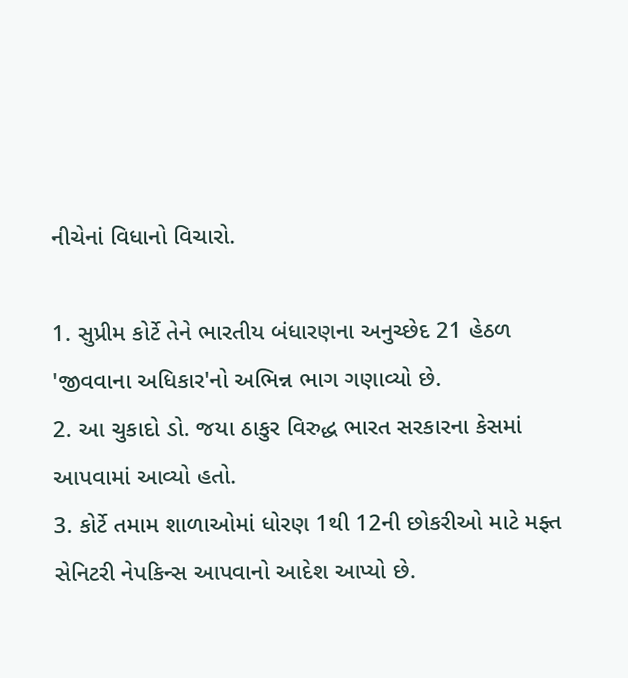નીચેનાં વિધાનો વિચારો.

1. સુપ્રીમ કોર્ટે તેને ભારતીય બંધારણના અનુચ્છેદ 21 હેઠળ 'જીવવાના અધિકાર'નો અભિન્ન ભાગ ગણાવ્યો છે.
2. આ ચુકાદો ડો. જયા ઠાકુર વિરુદ્ધ ભારત સરકારના કેસમાં આપવામાં આવ્યો હતો.
3. કોર્ટે તમામ શાળાઓમાં ધોરણ 1થી 12ની છોકરીઓ માટે મફ્ત સેનિટરી નેપકિન્સ આપવાનો આદેશ આપ્યો છે.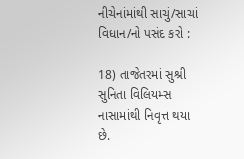નીચેનાંમાંથી સાચું/સાચાં વિધાન/નો પસંદ કરો :

18) તાજેતરમાં સુશ્રી સુનિતા વિલિયમ્સ નાસામાંથી નિવૃત્ત થયા છે.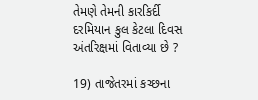તેમણે તેમની કારકિર્દી દરમિયાન કુલ કેટલા દિવસ અંતરિક્ષમાં વિતાવ્યા છે ?

19) તાજેતરમાં કચ્છના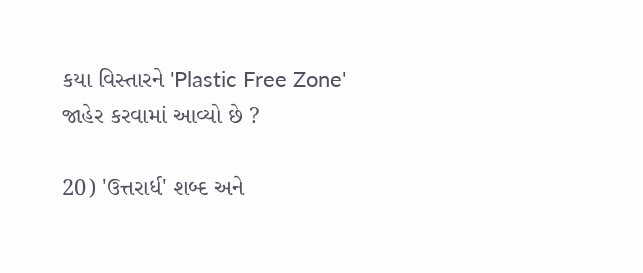કયા વિસ્તારને 'Plastic Free Zone' જાહેર કરવામાં આવ્યો છે ?

20) 'ઉત્તરાર્ધ' શબ્દ અને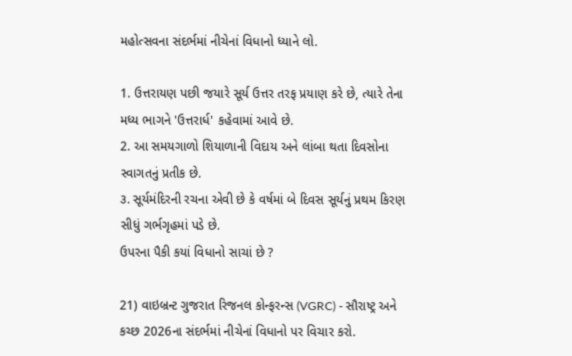મહોત્સવના સંદર્ભમાં નીચેનાં વિધાનો ધ્યાને લો.

1. ઉત્તરાયણ પછી જયારે સૂર્ય ઉત્તર તરફ પ્રયાણ કરે છે, ત્યારે તેના મધ્ય ભાગને 'ઉત્તરાર્ધ' કહેવામાં આવે છે.
2. આ સમયગાળો શિયાળાની વિદાય અને લાંબા થતા દિવસોના સ્વાગતનું પ્રતીક છે.
૩. સૂર્યમંદિરની રચના એવી છે કે વર્ષમાં બે દિવસ સૂર્યનું પ્રથમ કિરણ સીધું ગર્ભગૃહમાં પડે છે.
ઉપરના પૈકી કયાં વિધાનો સાચાં છે ?

21) વાઇબ્રન્ટ ગુજરાત રિજનલ કોન્ફરન્સ (VGRC) - સૌરાષ્ટ્ર અને કચ્છ 2026ના સંદર્ભમાં નીચેનાં વિધાનો પર વિચાર કરો.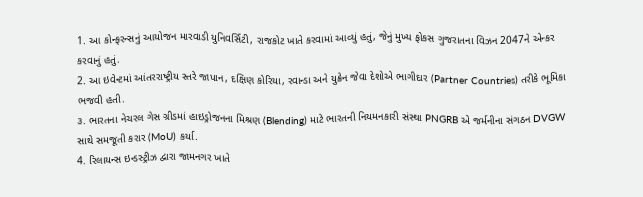1. આ કોન્ફરન્સનું આયોજન મારવાડી યુનિવર્સિટી, રાજકોટ ખાતે કરવામાં આવ્યું હતું, જેનું મુખ્ય ફોકસ ગુજરાતના વિઝન 2047ને એન્કર કરવાનું હતું.
2. આ ઇવેન્ટમાં આંતરરાષ્ટ્રીય સ્તરે જાપાન, દક્ષિણ કોરિયા, રવાન્ડા અને યુક્રેન જેવા દેશોએ ભાગીદાર (Partner Countries) તરીકે ભૂમિકા ભજવી હતી.
૩. ભારતના નેચરલ ગેસ ગ્રીડમાં હાઇડ્રોજનના મિશ્રણ (Blending) માટે ભારતની નિયમનકારી સંસ્થા PNGRB એ જર્મનીના સંગઠન DVGW સાથે સમજૂતી કરાર (MoU) કર્યા.
4. રિલાયન્સ ઇન્ડસ્ટ્રીઝ દ્વારા જામનગર ખાતે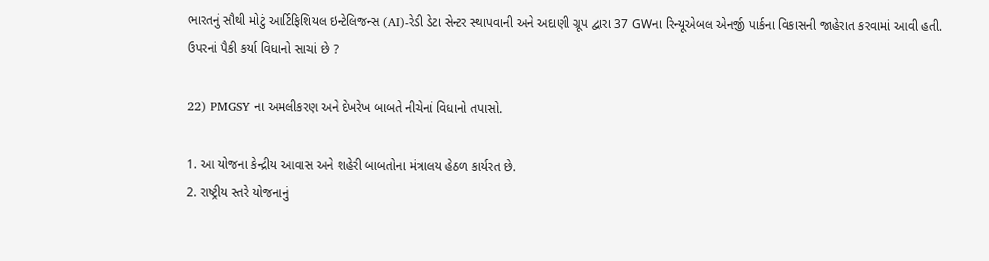ભારતનું સૌથી મોટું આર્ટિફિશિયલ ઇન્ટેલિજન્સ (AI)-રેડી ડેટા સેન્ટર સ્થાપવાની અને અદાણી ગ્રૂપ દ્વારા 37 GWના રિન્યૂએબલ એનર્જી પાર્કના વિકાસની જાહેરાત કરવામાં આવી હતી.
ઉપરનાં પૈકી કર્યા વિધાનો સાચાં છે ?

22) PMGSY ના અમલીકરણ અને દેખરેખ બાબતે નીચેનાં વિધાનો તપાસો.

1. આ યોજના કેન્દ્રીય આવાસ અને શહેરી બાબતોના મંત્રાલય હેઠળ કાર્યરત છે.
2. રાષ્ટ્રીય સ્તરે યોજનાનું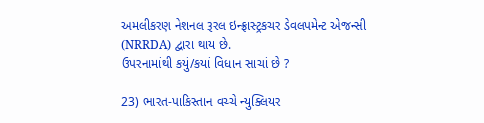અમલીકરણ નેશનલ રૂરલ ઇન્ફ્રાસ્ટ્રકચર ડેવલપમેન્ટ એજન્સી (NRRDA) દ્વારા થાય છે.
ઉપરનામાંથી કયું/કયાં વિધાન સાચાં છે ?

23) ભારત-પાકિસ્તાન વચ્ચે ન્યુક્લિયર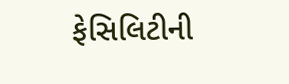ફેસિલિટીની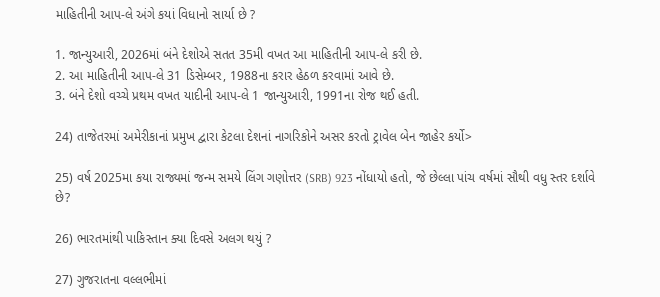માહિતીની આપ-લે અંગે કયાં વિધાનો સાર્યા છે ?

1. જાન્યુઆરી, 2026માં બંને દેશોએ સતત 35મી વખત આ માહિતીની આપ-લે કરી છે.
2. આ માહિતીની આપ-લે 31 ડિસેમ્બર, 1988ના કરાર હેઠળ કરવામાં આવે છે.
3. બંને દેશો વચ્ચે પ્રથમ વખત યાદીની આપ-લે 1 જાન્યુઆરી, 1991ના રોજ થઈ હતી.

24) તાજેતરમાં અમેરીકાનાં પ્રમુખ દ્વારા કેટલા દેશનાં નાગરિકોને અસર કરતો ટ્રાવેલ બેન જાહેર કર્યો>

25) વર્ષ 2025મા કયા રાજ્યમાં જન્મ સમયે લિંગ ગણોત્તર (SRB) 923 નોંધાયો હતો, જે છેલ્લા પાંચ વર્ષમાં સૌથી વધુ સ્તર દર્શાવે છે?

26) ભારતમાંથી પાકિસ્તાન ક્યા દિવસે અલગ થયું ?

27) ગુજરાતના વલ્લભીમાં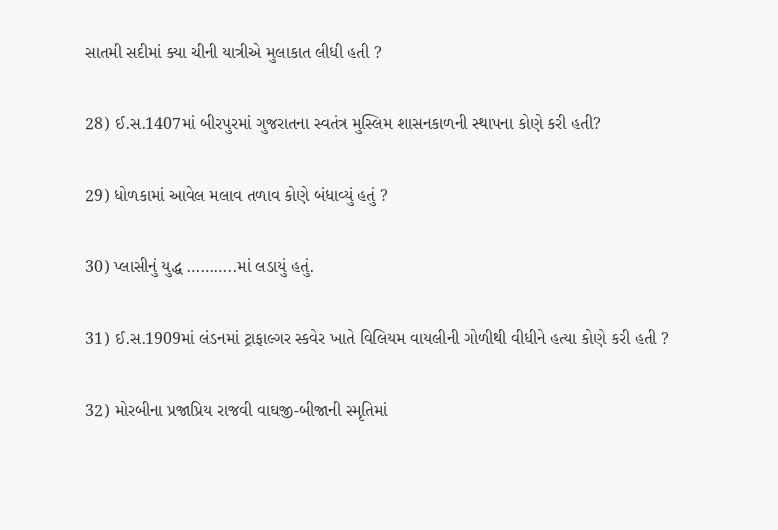સાતમી સદીમાં ક્યા ચીની યાત્રીએ મુલાકાત લીધી હતી ?

28) ઈ.સ.1407માં બીરપુરમાં ગુજરાતના સ્વતંત્ર મુસ્લિમ શાસનકાળની સ્થાપના કોણે કરી હતી?

29) ધોળકામાં આવેલ મલાવ તળાવ કોણે બંધાવ્યું હતું ?

30) પ્લાસીનું યુદ્ધ ………..માં લડાયું હતું.

31) ઈ.સ.1909માં લંડનમાં ટ્રાફાલ્ગર સ્કવેર ખાતે વિલિયમ વાયલીની ગોળીથી વીધીને હત્યા કોણે કરી હતી ?

32) મોરબીના પ્રજાપ્રિય રાજવી વાઘજી-બીજાની સ્મૃતિમાં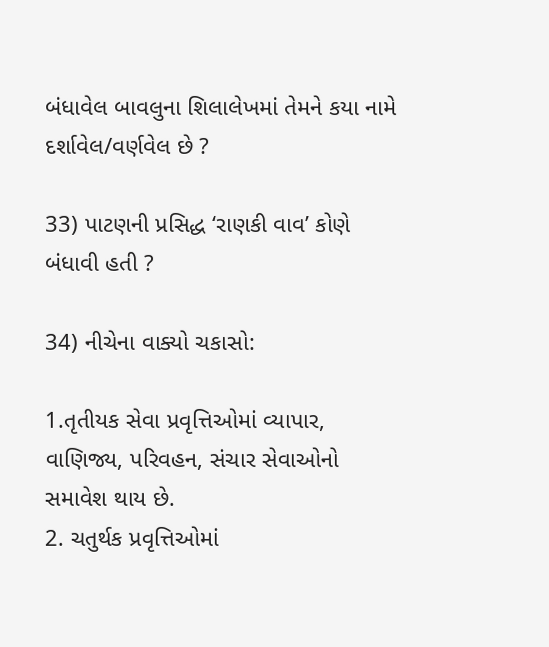બંધાવેલ બાવલુના શિલાલેખમાં તેમને કયા નામે દર્શાવેલ/વર્ણવેલ છે ?

33) પાટણની પ્રસિદ્ધ ‘રાણકી વાવ’ કોણે બંધાવી હતી ?

34) નીચેના વાક્યો ચકાસો:

1.તૃતીયક સેવા પ્રવૃત્તિઓમાં વ્યાપાર, વાણિજ્ય, પરિવહન, સંચાર સેવાઓનો સમાવેશ થાય છે.
2. ચતુર્થક પ્રવૃત્તિઓમાં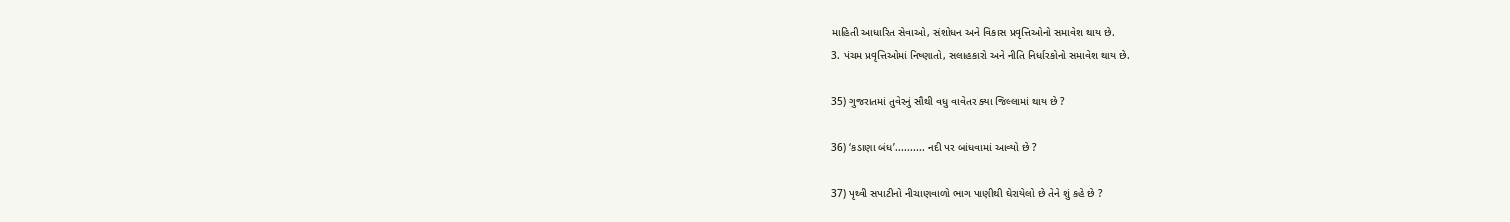માહિતી આધારિત સેવાઓ, સંશોધન અને વિકાસ પ્રવૃત્તિઓનો સમાવેશ થાય છે.
3. પંચમ પ્રવૃત્તિઓમાં નિષ્ણાતો, સલાહકારો અને નીતિ નિર્ધારકોનો સમાવેશ થાય છે.

35) ગુજરાતમાં તુવેરનું સૌથી વધુ વાવેતર ક્યા જિલ્લામાં થાય છે ?

36) ‘કડાણા બંધ’.......... નદી પર બાંધવામાં આવ્યો છે ?

37) પૃથ્વી સપાટીનો નીચાણવાળો ભાગ પાણીથી ઘેરાયેલો છે તેને શું કહે છે ?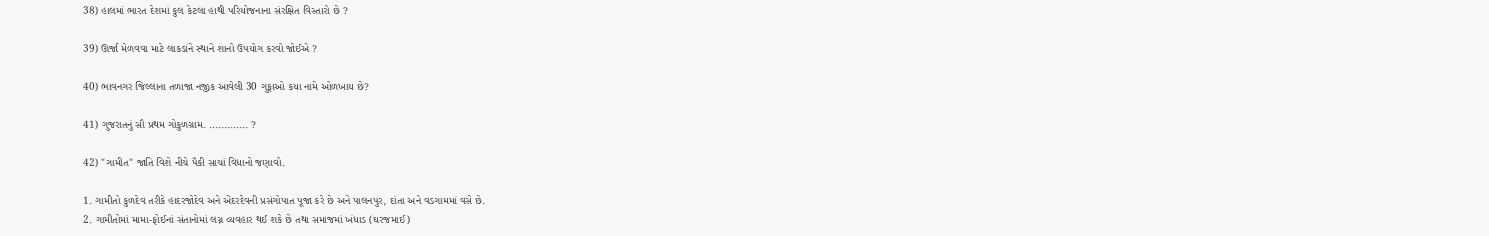38) હાલમાં ભારત દેશમાં કુલ કેટલા હાથી પરિયોજનાના સંરક્ષિત વિસ્તારો છે ?

39) ઊર્જા મેળવવા માટે લાકડાંને સ્થાને શાનો ઉપયોગ કરવો જોઈએ ?

40) ભાવનગર જિલ્લાના તળાજા નજીક આવેલી 30 ગુફાઓ કયા નામે ઓળખાય છે?

41) ગુજરાતનું સૌ પ્રથમ ગોકુળગ્રામ. ............. ?

42) "ગામીત" જાતિ વિશે નીચે પૈકી સાચાં વિધાનો જણાવો.

1. ગામીતો કુળદેવ તરીકે હાદરજોદેવ અને એંદરદેવની પ્રસંગોપાત પૂજા કરે છે અને પાલનપુર, દાંતા અને વડગામમાં વસે છે.
2. ગામીતોમાં મામા-ફોઈનાં સંતાનોમાં લગ્ન વ્યવહાર થઈ શકે છે તથા સમાજમાં ખંધાડ (ઘરજમાઈ)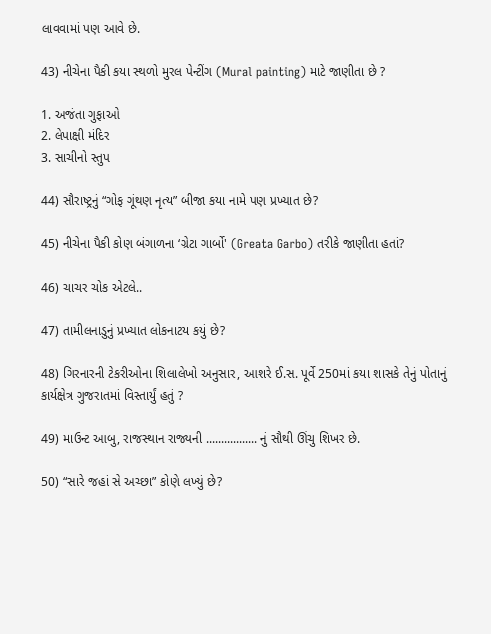લાવવામાં પણ આવે છે.

43) નીચેના પૈકી કયા સ્થળો મુરલ પેન્ટીંગ (Mural painting) માટે જાણીતા છે ?

1. અજંતા ગુફાઓ
2. લેપાક્ષી મંદિર
3. સાચીનો સ્તુપ

44) સૌરાષ્ટ્રનું “ગોફ ગૂંથણ નૃત્ય” બીજા કયા નામે પણ પ્રખ્યાત છે?

45) નીચેના પૈકી કોણ બંગાળના ‘ગ્રેટા ગાર્બો' (Greata Garbo) તરીકે જાણીતા હતાં?

46) ચાચર ચોક એટલે..

47) તામીલનાડુનું પ્રખ્યાત લોકનાટય કયું છે?

48) ગિરનારની ટેકરીઓના શિલાલેખો અનુસાર, આશરે ઈ.સ. પૂર્વે 250માં કયા શાસકે તેનું પોતાનું કાર્યક્ષેત્ર ગુજરાતમાં વિસ્તાર્યું હતું ?

49) માઉન્ટ આબુ, રાજસ્થાન રાજ્યની ................. નું સૌથી ઊંચુ શિખર છે.

50) “સારે જહાં સે અચ્છા” કોણે લખ્યું છે?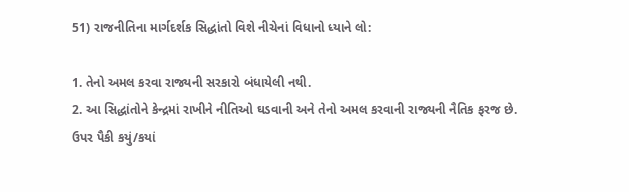51) રાજનીતિના માર્ગદર્શક સિદ્ધાંતો વિશે નીચેનાં વિધાનો ધ્યાને લો:

1. તેનો અમલ કરવા રાજ્યની સરકારો બંધાયેલી નથી.
2. આ સિદ્ધાંતોને કેન્દ્રમાં રાખીને નીતિઓ ઘડવાની અને તેનો અમલ કરવાની રાજ્યની નૈતિક ફરજ છે.
ઉપર પૈકી કયું/કયાં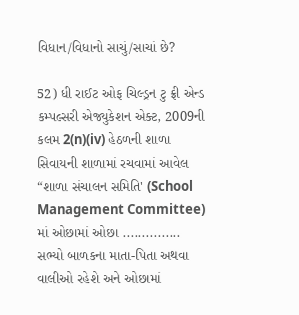વિધાન/વિધાનો સાચું/સાચાં છે?

52) ધી રાઈટ ઓફ ચિલ્ડ્રન ટુ ફ્રી એન્ડ કમ્પલ્સરી એજ્યુકેશન એક્ટ, 2009ની કલમ 2(n)(iv) હેઠળની શાળા સિવાયની શાળામાં રચવામાં આવેલ “શાળા સંચાલન સમિતિ' (School Management Committee) માં ઓછામાં ઓછા ............... સભ્યો બાળકના માતા-પિતા અથવા વાલીઓ રહેશે અને ઓછામાં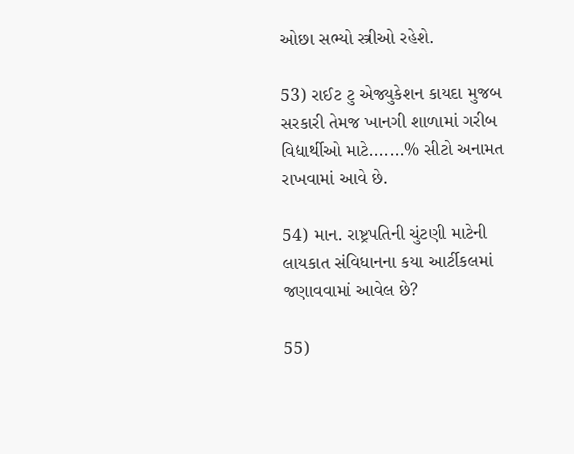ઓછા સભ્યો સ્ત્રીઓ રહેશે.

53) રાઈટ ટુ એજ્યુકેશન કાયદા મુજબ સરકારી તેમજ ખાનગી શાળામાં ગરીબ વિદ્યાર્થીઓ માટે.......% સીટો અનામત રાખવામાં આવે છે.

54) માન. રાષ્ટ્રપતિની ચુંટણી માટેની લાયકાત સંવિધાનના કયા આર્ટીકલમાં જણાવવામાં આવેલ છે?

55)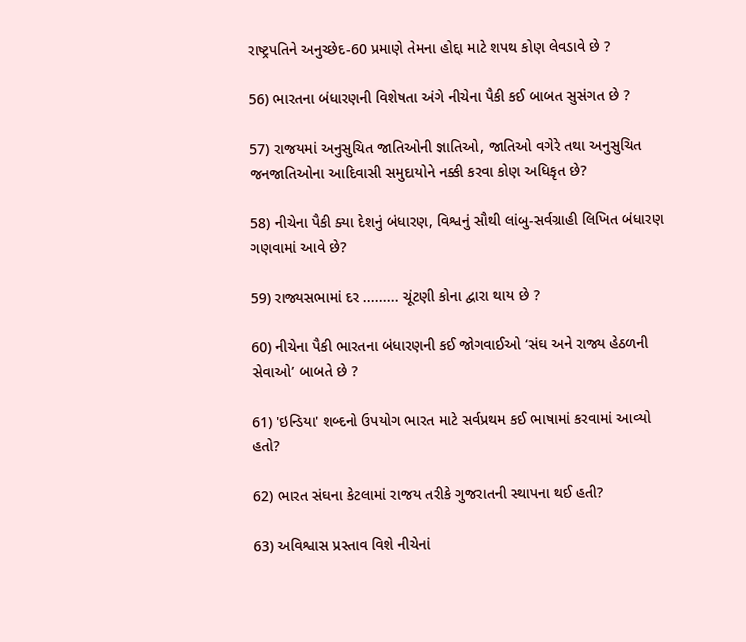રાષ્ટ્રપતિને અનુચ્છેદ-60 પ્રમાણે તેમના હોદ્દા માટે શપથ કોણ લેવડાવે છે ?

56) ભારતના બંધારણની વિશેષતા અંગે નીચેના પૈકી કઈ બાબત સુસંગત છે ?

57) રાજયમાં અનુસુચિત જાતિઓની જ્ઞાતિઓ, જાતિઓ વગેરે તથા અનુસુચિત જનજાતિઓના આદિવાસી સમુદાયોને નક્કી કરવા કોણ અધિકૃત છે?

58) નીચેના પૈકી ક્યા દેશનું બંધારણ, વિશ્વનું સૌથી લાંબુ-સર્વગ્રાહી લિખિત બંધારણ ગણવામાં આવે છે?

59) રાજ્યસભામાં દર ......... ચૂંટણી કોના દ્વારા થાય છે ?

60) નીચેના પૈકી ભારતના બંધારણની કઈ જોગવાઈઓ ‘સંઘ અને રાજ્ય હેઠળની સેવાઓ’ બાબતે છે ?

61) 'ઇન્ડિયા' શબ્દનો ઉપયોગ ભારત માટે સર્વપ્રથમ કઈ ભાષામાં કરવામાં આવ્યો હતો?

62) ભારત સંઘના કેટલામાં રાજય તરીકે ગુજરાતની સ્થાપના થઈ હતી?

63) અવિશ્વાસ પ્રસ્તાવ વિશે નીચેનાં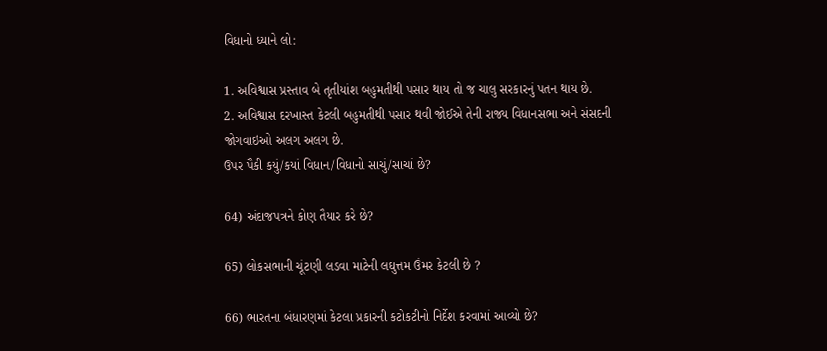વિધાનો ધ્યાને લો:

1. અવિશ્વાસ પ્રસ્તાવ બે તૃતીયાંશ બહુમતીથી પસાર થાય તો જ ચાલુ સરકારનું પતન થાય છે.
2. અવિશ્વાસ દરખાસ્ત કેટલી બહુમતીથી પસાર થવી જોઈએ તેની રાજ્ય વિધાનસભા અને સંસદની જોગવાઇઓ અલગ અલગ છે.
ઉપર પૈકી કયું/કયાં વિધાન/વિધાનો સાચું/સાચાં છે?

64) અંદાજપત્રને કોણ તૈયાર કરે છે?

65) લોકસભાની ચૂંટણી લડવા માટેની લઘુત્તમ ઉંમર કેટલી છે ?

66) ભારતના બંધારણમાં કેટલા પ્રકારની કટોકટીનો નિર્દેશ કરવામાં આવ્યો છે?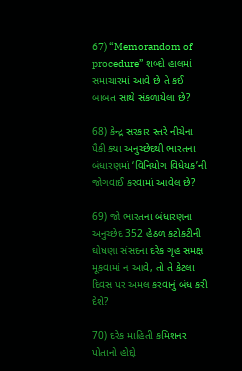67) “Memorandom of procedure” શબ્દો હાલમાં સમાચારમાં આવે છે તે કઈ બાબત સાથે સંકળાયેલા છે?

68) કેન્દ્ર સરકાર સ્તરે નીચેના પૈકી ક્યા અનુચ્છેદથી ભારતના બંધારણમાં ‘વિનિયોગ વિધેયક’ની જોગવાઈ કરવામાં આવેલ છે?

69) જો ભારતના બંધારણના અનુચ્છેદ 352 હેઠળ કટોકટીની ઘોષણા સંસદના દરેક ગૃહ સમક્ષ મૂકવામાં ન આવે, તો તે કેટલા દિવસ પર અમલ કરવાનું બંધ કરી દેશે?

70) દરેક માહિતી કમિશનર પોતાનો હોદ્દો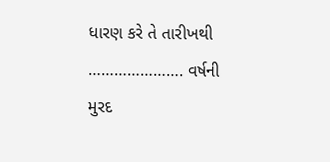ધારણ કરે તે તારીખથી …………………. વર્ષની મુરદ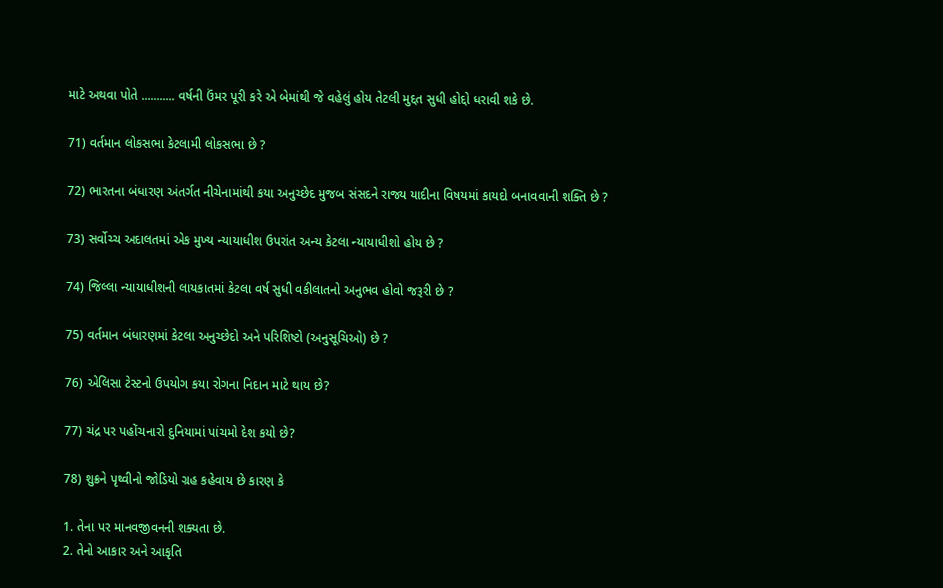માટે અથવા પોતે ........... વર્ષની ઉંમર પૂરી કરે એ બેમાંથી જે વહેલું હોય તેટલી મુદ્દત સુધી હોદ્દો ધરાવી શકે છે.

71) વર્તમાન લોકસભા કેટલામી લોકસભા છે ?

72) ભારતના બંધારણ અંતર્ગત નીચેનામાંથી કયા અનુચ્છેદ મુજબ સંસદને રાજ્ય યાદીના વિષયમાં કાયદો બનાવવાની શક્તિ છે ?

73) સર્વોચ્ચ અદાલતમાં એક મુખ્ય ન્યાયાધીશ ઉપરાંત અન્ય કેટલા ન્યાયાધીશો હોય છે ?

74) જિલ્લા ન્યાયાધીશની લાયકાતમાં કેટલા વર્ષ સુધી વકીલાતનો અનુભવ હોવો જરૂરી છે ?

75) વર્તમાન બંધારણમાં કેટલા અનુચ્છેદો અને પરિશિષ્ટો (અનુસૂચિઓ) છે ?

76) એલિસા ટેસ્ટનો ઉપયોગ કયા રોગના નિદાન માટે થાય છે?

77) ચંદ્ર પર પહોંચનારો દુનિયામાં પાંચમો દેશ કયો છે?

78) શુક્રને પૃથ્વીનો જોડિયો ગ્રહ કહેવાય છે કારણ કે

1. તેના પર માનવજીવનની શક્યતા છે.
2. તેનો આકાર અને આકૃતિ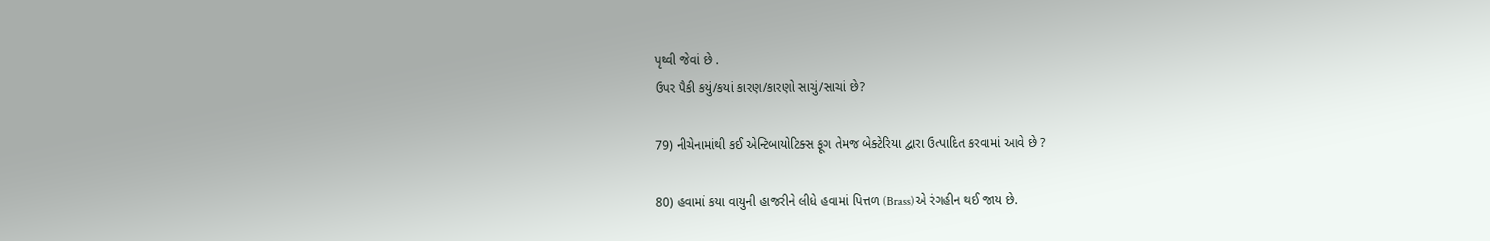પૃથ્વી જેવાં છે .
ઉપર પૈકી કયું/કયાં કારણ/કારણો સાચું/સાચાં છે?

79) નીચેનામાંથી કઈ એન્ટિબાયોટિક્સ ફૂગ તેમજ બેક્ટેરિયા દ્વારા ઉત્પાદિત કરવામાં આવે છે ?

80) હવામાં કયા વાયુની હાજરીને લીધે હવામાં પિત્તળ (Brass)એ રંગહીન થઈ જાય છે.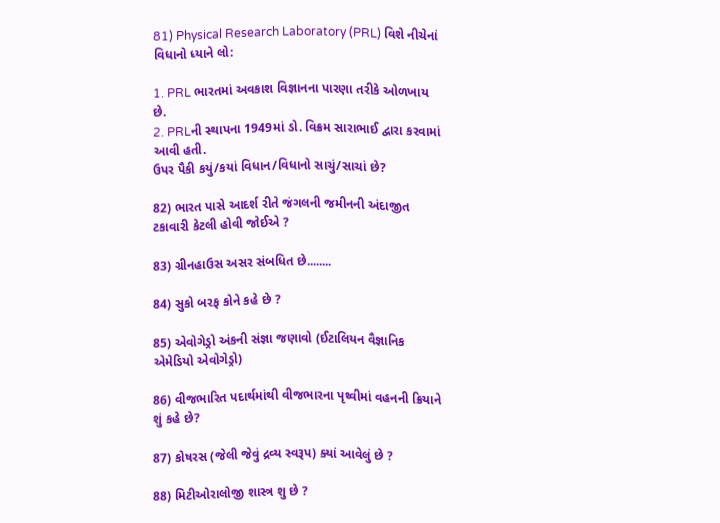81) Physical Research Laboratory (PRL) વિશે નીચેનાં વિધાનો ધ્યાને લો:

1. PRL ભારતમાં અવકાશ વિજ્ઞાનના પારણા તરીકે ઓળખાય છે.
2. PRLની સ્થાપના 1949માં ડો. વિક્રમ સારાભાઈ દ્વારા કરવામાં આવી હતી.
ઉપર પૈકી કયું/કયાં વિધાન/વિધાનો સાચું/સાચાં છે?

82) ભારત પાસે આદર્શ રીતે જંગલની જમીનની અંદાજીત ટકાવારી કેટલી હોવી જોઈએ ?

83) ગ્રીનહાઉસ અસર સંબધિત છે........

84) સુકો બરફ કોને કહે છે ?

85) એવોગેડ્રો અંકની સંજ્ઞા જણાવો (ઈટાલિયન વૈજ્ઞાનિક એમેડિયો એવોગેડ્રો)

86) વીજભારિત પદાર્થમાંથી વીજભારના પૃથ્વીમાં વહનની ક્રિયાને શું કહે છે?

87) કોષરસ (જેલી જેવું દ્રવ્ય સ્વરૂપ) ક્યાં આવેલું છે ?

88) મિટીઓરાલોજી શાસ્ત્ર શુ છે ?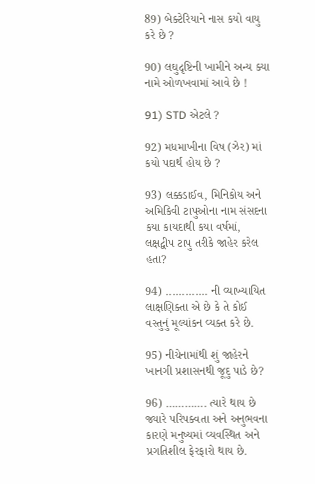89) બેક્ટેરિયાને નાસ કયો વાયુ કરે છે ?

90) લઘુદૃષ્ટિની ખામીને અન્ય ક્યા નામે ઓળખવામાં આવે છે !

91) STD એટલે ?

92) મધમાખીના વિષ (ઝેર) માં કયો પદાર્થ હોય છે ?

93) લક્કડાઈવ, મિનિકોય અને અમિકિવી ટાપુઓના નામ સંસદના કયા કાયદાથી કયા વર્ષમાં, લક્ષદ્વીપ ટાપુ તરીકે જાહેર કરેલ હતા?

94) ............. ની વ્યાખ્યાયિત લાક્ષણિક્તા એ છે કે તે કોઈ વસ્તુનું મૂલ્યાંકન વ્યક્ત કરે છે.

95) નીચેનામાંથી શું જાહેરને ખાનગી પ્રશાસનથી જૂદુ પાડે છે?

96) …………. ત્યારે થાય છે જ્યારે પરિપક્વતા અને અનુભવના કારણે મનુષ્યમાં વ્યવસ્થિત અને પ્રગતિશીલ ફેરફારો થાય છે.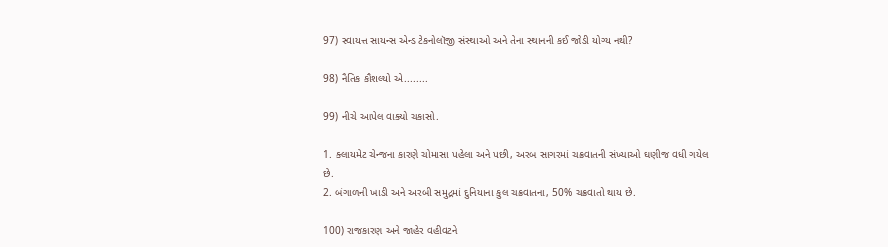97) સ્વાયત્ત સાયન્સ એન્ડ ટેકનોલૉજી સંસ્થાઓ અને તેના સ્થાનની કઈ જોડી યોગ્ય નથી?

98) નૈતિક કૌશલ્યો એ........

99) નીચે આપેલ વાક્યો ચકાસો.

1. ક્લાયમેટ ચેન્જના કારણે ચોમાસા પહેલા અને પછી, અરબ સાગરમાં ચક્રવાતની સંખ્યાઓ ઘણીજ વધી ગયેલ છે.
2. બંગાળની ખાડી અને અરબી સમુદ્રમાં દુનિયાના કુલ ચક્રવાતના, 50% ચક્રવાતો થાય છે.

100) રાજકારણ અને જાહેર વહીવટને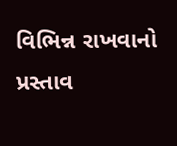વિભિન્ન રાખવાનો પ્રસ્તાવ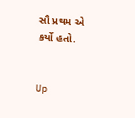સૌ પ્રથમ એ કર્યો હતો.


Up